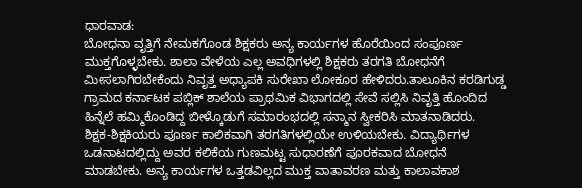ಧಾರವಾಡ:
ಬೋಧನಾ ವೃತ್ತಿಗೆ ನೇಮಕಗೊಂಡ ಶಿಕ್ಷಕರು ಅನ್ಯ ಕಾರ್ಯಗಳ ಹೊರೆಯಿಂದ ಸಂಪೂರ್ಣ ಮುಕ್ತಗೊಳ್ಳಬೇಕು. ಶಾಲಾ ವೇಳೆಯ ಎಲ್ಲ ಅವಧಿಗಳಲ್ಲಿ ಶಿಕ್ಷಕರು ತರಗತಿ ಬೋಧನೆಗೆ ಮೀಸಲಾಗಿರಬೇಕೆಂದು ನಿವೃತ್ತ ಅಧ್ಯಾಪಕಿ ಸುರೇಖಾ ಲೋಕೂರ ಹೇಳಿದರು.ತಾಲೂಕಿನ ಕರಡಿಗುಡ್ಡ ಗ್ರಾಮದ ಕರ್ನಾಟಕ ಪಬ್ಲಿಕ್ ಶಾಲೆಯ ಪ್ರಾಥಮಿಕ ವಿಭಾಗದಲ್ಲಿ ಸೇವೆ ಸಲ್ಲಿಸಿ ನಿವೃತ್ತಿ ಹೊಂದಿದ ಹಿನ್ನೆಲೆ ಹಮ್ಮಿಕೊಂಡಿದ್ದ ಬೀಳ್ಕೊಡುಗೆ ಸಮಾರಂಭದಲ್ಲಿ ಸನ್ಮಾನ ಸ್ವೀಕರಿಸಿ ಮಾತನಾಡಿದರು.
ಶಿಕ್ಷಕ-ಶಿಕ್ಷಕಿಯರು ಪೂರ್ಣ ಕಾಲಿಕವಾಗಿ ತರಗತಿಗಳಲ್ಲಿಯೇ ಉಳಿಯಬೇಕು. ವಿದ್ಯಾರ್ಥಿಗಳ ಒಡನಾಟದಲ್ಲಿದ್ದು ಅವರ ಕಲಿಕೆಯ ಗುಣಮಟ್ಟ ಸುಧಾರಣೆಗೆ ಪೂರಕವಾದ ಬೋಧನೆ ಮಾಡಬೇಕು. ಅನ್ಯ ಕಾರ್ಯಗಳ ಒತ್ತಡವಿಲ್ಲದ ಮುಕ್ತ ವಾತಾವರಣ ಮತ್ತು ಕಾಲಾವಕಾಶ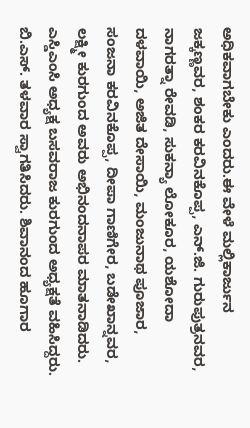ಅಧಿಕವಾಗಬೇಕು ಎಂದರು.ಈ ವೇಳೆ ಮಲ್ಲಿಕಾರ್ಜುನ ಜಕ್ಕಣ್ಣವರ, ಶಂಕರ ಕರವಿನಕೊಪ್ಪ, ಎನ್.ಜಿ. ಗುರುಪುತ್ರನವರ, ನಾಗರತ್ನಾ ರೇವಡಿ, ಸುಕನ್ಯಾ ಲೋಕೂರ, ಯಶೋದಾ ದಳವಾಯಿ, ಅಜಿತ ದೇಸಾಯಿ, ಮಂಜುನಾಥ ಪೂಜಾರ, ಸಂಜನಾ ಕರವಿನಕೊಪ್ಪ, ದೀಪಾ ಗಾಣಿಗೇರ, ಬಡೇಖಾನ್ನವರ, ಲಕ್ಷ್ಮೀ ಕುರಗುಂದ ಅವರು ಅಭಿನಂದನಾಪರ ಮಾತನಾಡಿದರು. ಎಸ್ಡಿಎಂಸಿ ಅಧ್ಯಕ್ಷ ಬಸವರಾಜ ಕುರಗುಂದ ಅಧ್ಯಕ್ಷತೆ ವಹಿಸಿದ್ದರು. ಬಿ.ಎಸ್. ತಳವಾರ ಸ್ವಾಗತಿಸಿದರು. ಶಿವಾನಂದ ಹೂಗಾರ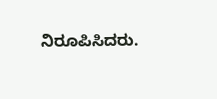ನಿರೂಪಿಸಿದರು.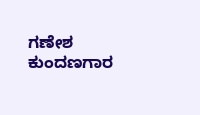ಗಣೇಶ ಕುಂದಣಗಾರ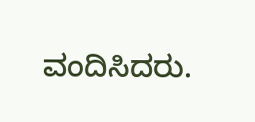ವಂದಿಸಿದರು.